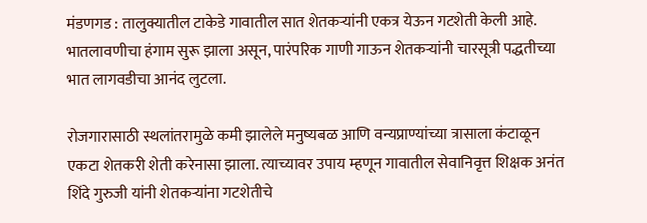मंडणगड : तालुक्यातील टाकेडे गावातील सात शेतकऱ्यांनी एकत्र येऊन गटशेती केली आहे. भातलावणीचा हंगाम सुरू झाला असून, पारंपरिक गाणी गाऊन शेतकऱ्यांनी चारसूत्री पद्धतीच्या भात लागवडीचा आनंद लुटला.

रोजगारासाठी स्थलांतरामुळे कमी झालेले मनुष्यबळ आणि वन्यप्राण्यांच्या त्रासाला कंटाळून एकटा शेतकरी शेती करेनासा झाला. त्याच्यावर उपाय म्हणून गावातील सेवानिवृत्त शिक्षक अनंत शिंदे गुरुजी यांनी शेतकऱ्यांना गटशेतीचे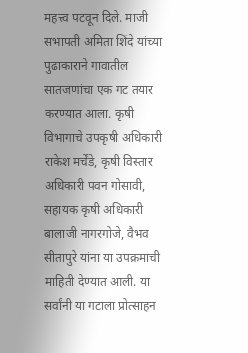महत्त्व पटवून दिले. माजी सभापती अमिता शिंदे यांच्या पुढाकाराने गावातील सातजणांचा एक गट तयार करण्यात आला. कृषी विभागाचे उपकृषी अधिकारी राकेश मर्चेंडे, कृषी विस्तार अधिकारी पवन गोसावी, सहायक कृषी अधिकारी बालाजी नागरगोजे, वैभव सीतापुरे यांना या उपक्रमाची माहिती देण्यात आली. या सर्वांनी या गटाला प्रोत्साहन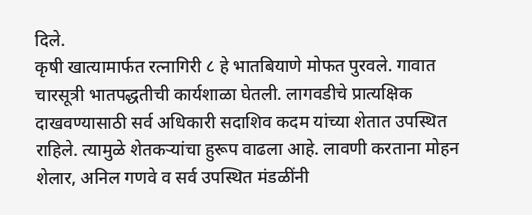दिले.
कृषी खात्यामार्फत रत्नागिरी ८ हे भातबियाणे मोफत पुरवले. गावात चारसूत्री भातपद्धतीची कार्यशाळा घेतली. लागवडीचे प्रात्यक्षिक दाखवण्यासाठी सर्व अधिकारी सदाशिव कदम यांच्या शेतात उपस्थित राहिले. त्यामुळे शेतकऱ्यांचा हुरूप वाढला आहे. लावणी करताना मोहन शेलार, अनिल गणवे व सर्व उपस्थित मंडळींनी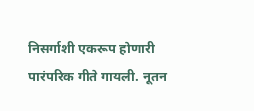निसर्गाशी एकरूप होणारी पारंपरिक गीते गायली. नूतन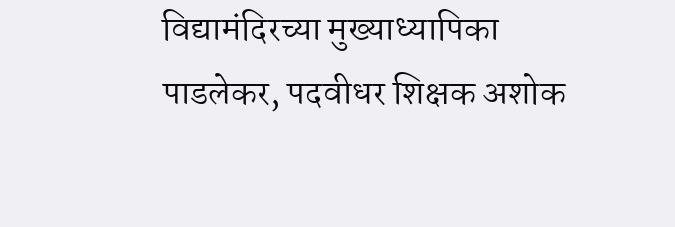विद्यामंदिरच्या मुख्याध्यापिका पाडलेकर, पदवीधर शिक्षक अशोक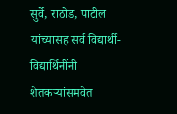सुर्वे, राठोड, पाटील यांच्यासह सर्व विद्यार्थी-विद्यार्थिनींनी शेतकऱ्यांसमवेत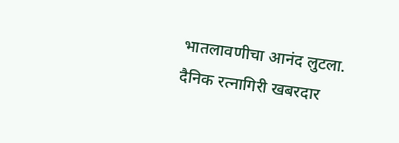भातलावणीचा आनंद लुटला.
दैनिक रत्नागिरी खबरदार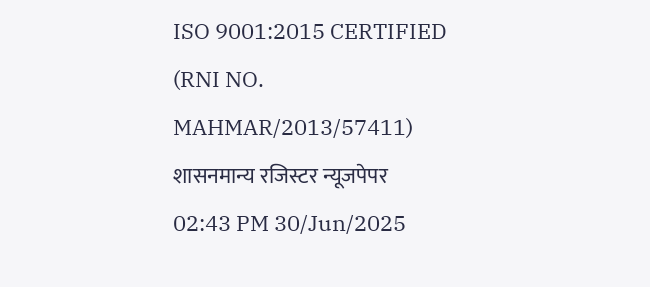ISO 9001:2015 CERTIFIED
(RNI NO. MAHMAR/2013/57411)
शासनमान्य रजिस्टर न्यूजपेपर
02:43 PM 30/Jun/2025